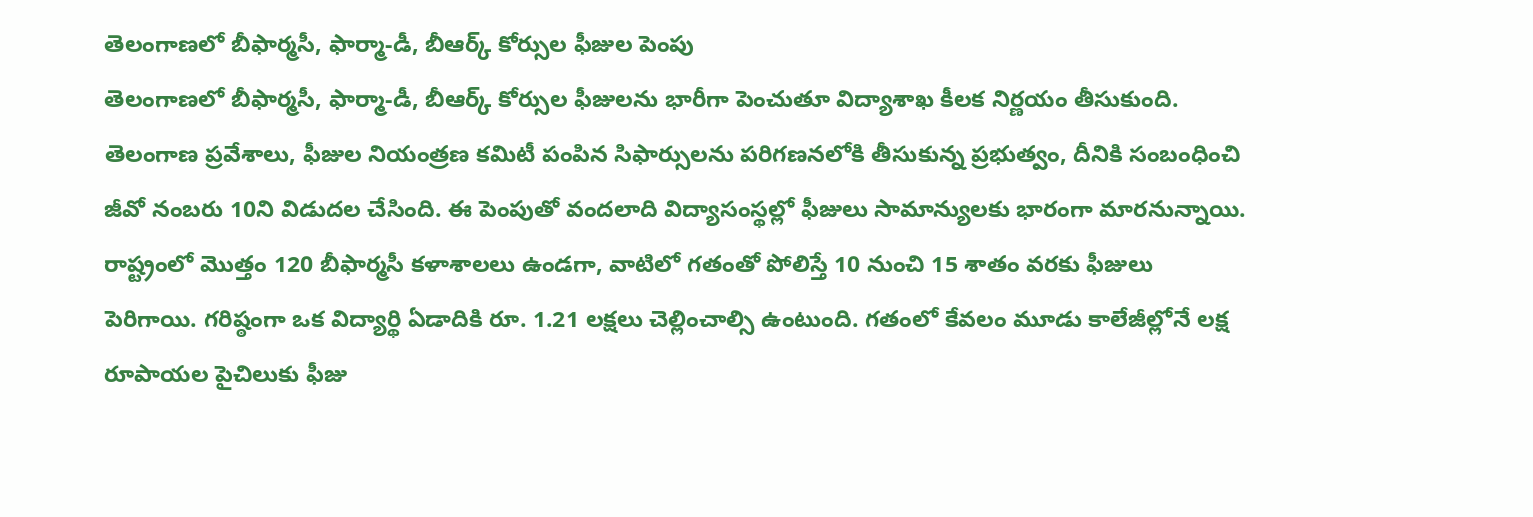తెలంగాణలో బీఫార్మసీ, ఫార్మా-డీ, బీఆర్క్ కోర్సుల ఫీజుల పెంపు
తెలంగాణలో బీఫార్మసీ, ఫార్మా-డీ, బీఆర్క్ కోర్సుల ఫీజులను భారీగా పెంచుతూ విద్యాశాఖ కీలక నిర్ణయం తీసుకుంది. తెలంగాణ ప్రవేశాలు, ఫీజుల నియంత్రణ కమిటీ పంపిన సిఫార్సులను పరిగణనలోకి తీసుకున్న ప్రభుత్వం, దీనికి సంబంధించి జీవో నంబరు 10ని విడుదల చేసింది. ఈ పెంపుతో వందలాది విద్యాసంస్థల్లో ఫీజులు సామాన్యులకు భారంగా మారనున్నాయి. రాష్ట్రంలో మొత్తం 120 బీఫార్మసీ కళాశాలలు ఉండగా, వాటిలో గతంతో పోలిస్తే 10 నుంచి 15 శాతం వరకు ఫీజులు పెరిగాయి. గరిష్ఠంగా ఒక విద్యార్థి ఏడాదికి రూ. 1.21 లక్షలు చెల్లించాల్సి ఉంటుంది. గతంలో కేవలం మూడు కాలేజీల్లోనే లక్ష రూపాయల పైచిలుకు ఫీజు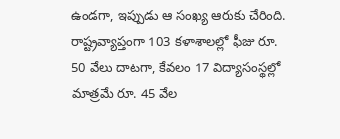ఉండగా, ఇప్పుడు ఆ సంఖ్య ఆరుకు చేరింది. రాష్ట్రవ్యాప్తంగా 103 కళాశాలల్లో ఫీజు రూ. 50 వేలు దాటగా, కేవలం 17 విద్యాసంస్థల్లో మాత్రమే రూ. 45 వేల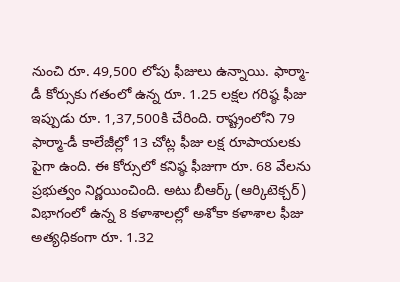నుంచి రూ. 49,500 లోపు ఫీజులు ఉన్నాయి. ఫార్మా-డీ కోర్సుకు గతంలో ఉన్న రూ. 1.25 లక్షల గరిష్ఠ ఫీజు ఇప్పుడు రూ. 1,37,500కి చేరింది. రాష్ట్రంలోని 79 ఫార్మా-డీ కాలేజీల్లో 13 చోట్ల ఫీజు లక్ష రూపాయలకు పైగా ఉంది. ఈ కోర్సులో కనిష్ఠ ఫీజుగా రూ. 68 వేలను ప్రభుత్వం నిర్ణయించింది. అటు బీఆర్క్ (ఆర్కిటెక్చర్) విభాగంలో ఉన్న 8 కళాశాలల్లో అశోకా కళాశాల ఫీజు అత్యధికంగా రూ. 1.32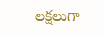లక్షలుగా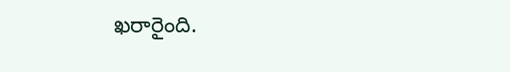ఖరారైంది.